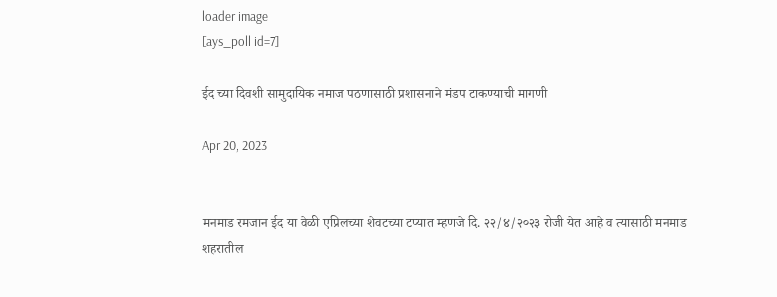loader image
[ays_poll id=7]

ईद च्या दिवशी सामुदायिक नमाज पठणासाठी प्रशासनाने मंडप टाकण्याची मागणी

Apr 20, 2023


मनमाड रमजान ईद या वेळी एप्रिलच्या शेवटच्या टप्यात म्हणजे दि. २२/४/२०२३ रोजी येत आहे व त्यासाठी मनमाड शहरातील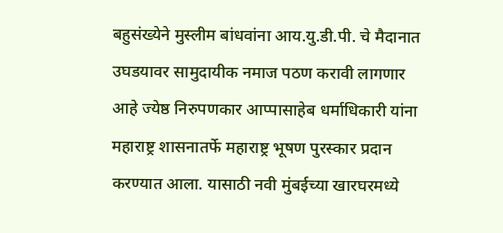बहुसंख्येने मुस्लीम बांधवांना आय.यु.डी.पी. चे मैदानात उघडयावर सामुदायीक नमाज पठण करावी लागणार आहे ज्येष्ठ निरुपणकार आप्पासाहेब धर्माधिकारी यांना महाराष्ट्र शासनातर्फे महाराष्ट्र भूषण पुरस्कार प्रदान करण्यात आला. यासाठी नवी मुंबईच्या खारघरमध्ये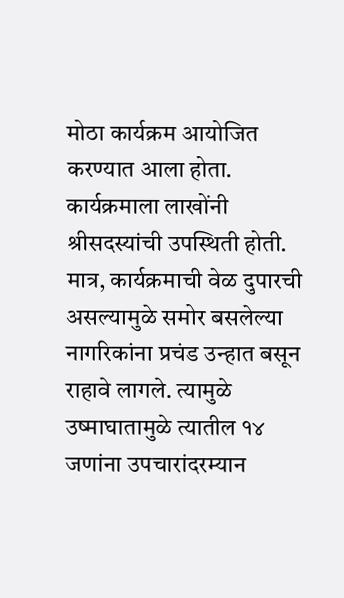मोठा कार्यक्रम आयोजित करण्यात आला होता. कार्यक्रमाला लाखोंनी श्रीसदस्यांची उपस्थिती होती. मात्र, कार्यक्रमाची वेळ दुपारची असल्यामुळे समोर बसलेल्या नागरिकांना प्रचंड उन्हात बसून राहावे लागले. त्यामुळे उष्माघातामुळे त्यातील १४ जणांना उपचारांदरम्यान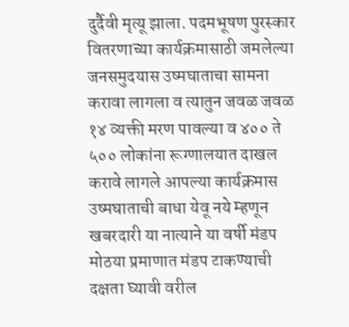दुर्दैवी मृत्यू झाला. पदमभूषण पुरस्कार वितरणाच्या कार्यक्रमासाठी जमलेल्या जनसमुदयास उष्मघाताचा सामना करावा लागला व त्यातुन जवळ जवळ १४ व्यक्ती मरण पावल्या व ४०० ते ५०० लोकांना रूग्णालयात दाखल करावे लागले आपल्या कार्यक्रमास उष्मघाताची बाधा येवू नये म्हणून खबरदारी या नात्याने या वर्षी मंडप मोठया प्रमाणात मंडप टाकण्याची दक्षता घ्यावी वरील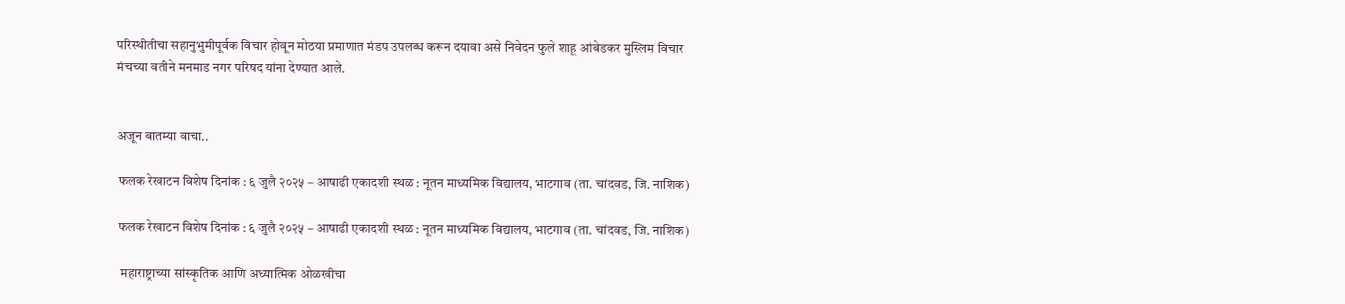परिस्थीतीचा सहानुभुमीपूर्वक विचार होवून मोठया प्रमाणात मंडप उपलब्ध करून दयावा असे निवेदन फुले शाहू आंबेडकर मुस्लिम विचार मंचच्या वतीने मनमाड नगर परिषद यांना देण्यात आले.


अजून बातम्या वाचा..

 फलक रेखाटन विशेष दिनांक : ६ जुलै २०२५ – आषाढी एकादशी स्थळ : नूतन माध्यमिक विद्यालय, भाटगाव (ता. चांदवड, जि. नाशिक)

 फलक रेखाटन विशेष दिनांक : ६ जुलै २०२५ – आषाढी एकादशी स्थळ : नूतन माध्यमिक विद्यालय, भाटगाव (ता. चांदवड, जि. नाशिक)

  महाराष्ट्राच्या सांस्कृतिक आणि अध्यात्मिक ओळखीचा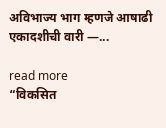अविभाज्य भाग म्हणजे आषाढी एकादशीची वारी —...

read more
“विकसित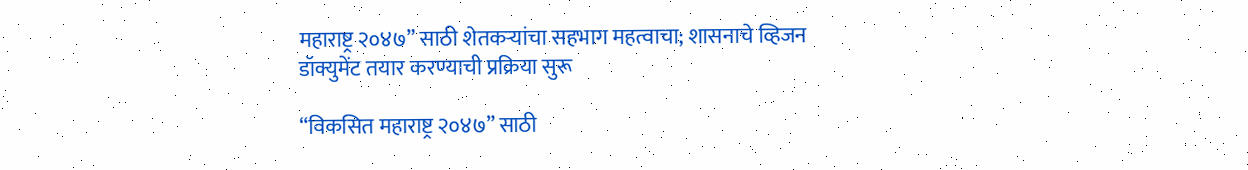महाराष्ट्र २०४७” साठी शेतकऱ्यांचा सहभाग महत्वाचा; शासनाचे व्हिजन डॉक्युमेंट तयार करण्याची प्रक्रिया सुरू

“विकसित महाराष्ट्र २०४७” साठी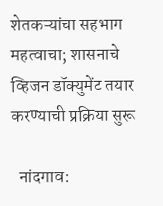शेतकऱ्यांचा सहभाग महत्वाचा; शासनाचे व्हिजन डॉक्युमेंट तयार करण्याची प्रक्रिया सुरू

  नांदगाव: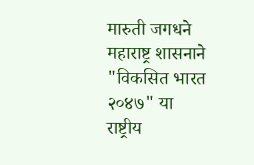मारुती जगधने महाराष्ट्र शासनाने "विकसित भारत २०४७" या राष्ट्रीय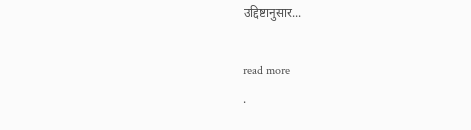उद्दिष्टानुसार...

read more
.